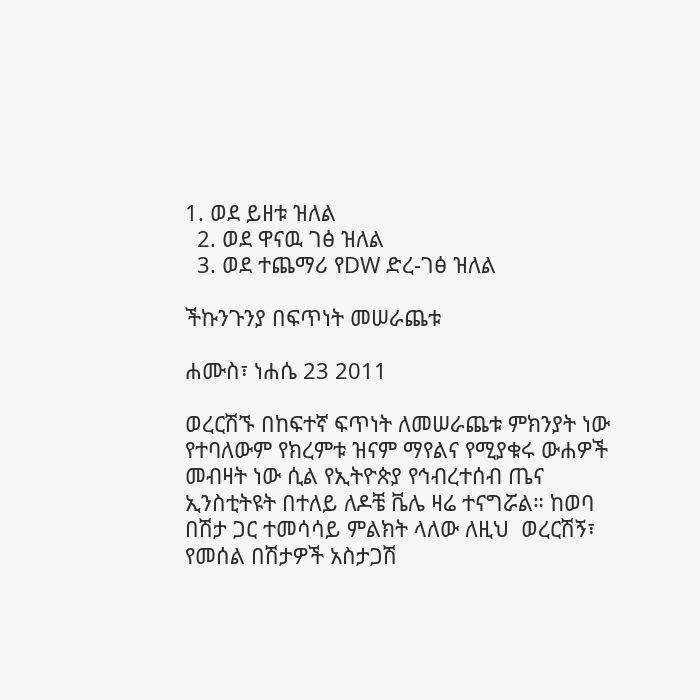1. ወደ ይዘቱ ዝለል
  2. ወደ ዋናዉ ገፅ ዝለል
  3. ወደ ተጨማሪ የDW ድረ-ገፅ ዝለል

ችኩንጉንያ በፍጥነት መሠራጨቱ

ሐሙስ፣ ነሐሴ 23 2011

ወረርሽኙ በከፍተኛ ፍጥነት ለመሠራጨቱ ምክንያት ነው የተባለውም የክረምቱ ዝናም ማየልና የሚያቁሩ ውሐዎች መብዛት ነው ሲል የኢትዮጵያ የኅብረተሰብ ጤና ኢንስቲትዩት በተለይ ለዶቼ ቬሌ ዛሬ ተናግሯል። ከወባ በሽታ ጋር ተመሳሳይ ምልክት ላለው ለዚህ  ወረርሽኝ፣ የመሰል በሽታዎች አስታጋሽ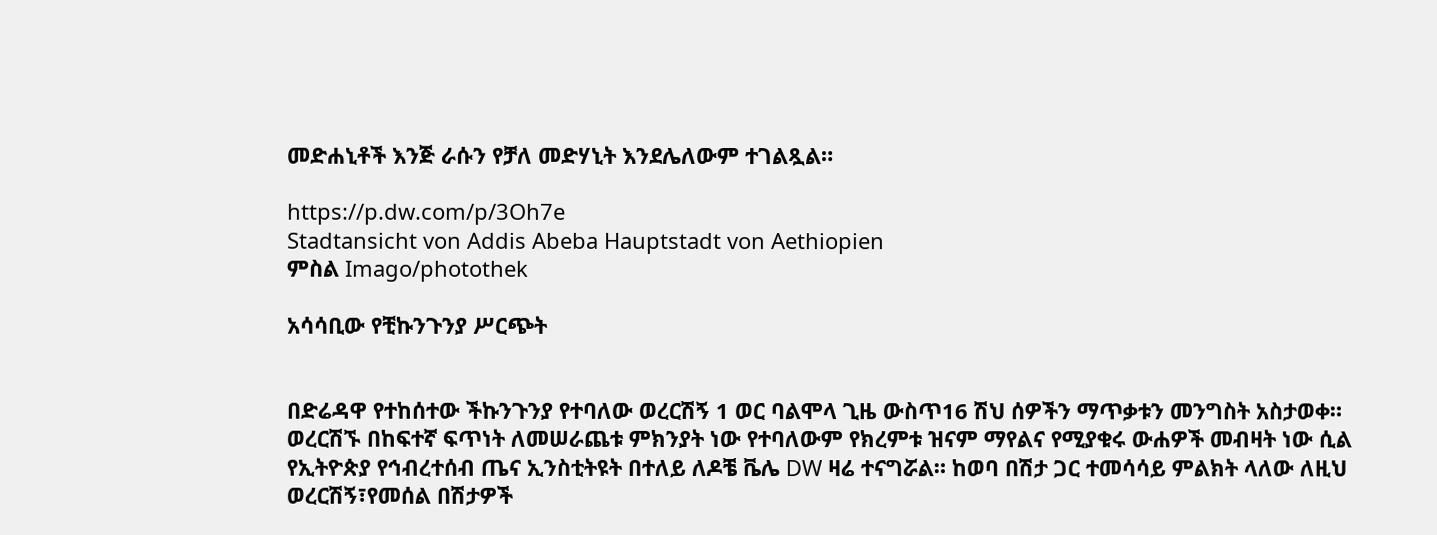መድሐኒቶች እንጅ ራሱን የቻለ መድሃኒት እንደሌለውም ተገልጿል።

https://p.dw.com/p/3Oh7e
Stadtansicht von Addis Abeba Hauptstadt von Aethiopien
ምስል Imago/photothek

አሳሳቢው የቺኩንጉንያ ሥርጭት


በድሬዳዋ የተከሰተው ችኩንጉንያ የተባለው ወረርሽኝ 1 ወር ባልሞላ ጊዜ ውስጥ16 ሽህ ሰዎችን ማጥቃቱን መንግስት አስታወቀ። ወረርሽኙ በከፍተኛ ፍጥነት ለመሠራጨቱ ምክንያት ነው የተባለውም የክረምቱ ዝናም ማየልና የሚያቁሩ ውሐዎች መብዛት ነው ሲል የኢትዮጵያ የኅብረተሰብ ጤና ኢንስቲትዩት በተለይ ለዶቼ ቬሌ DW ዛሬ ተናግሯል። ከወባ በሽታ ጋር ተመሳሳይ ምልክት ላለው ለዚህ  ወረርሽኝ፣የመሰል በሽታዎች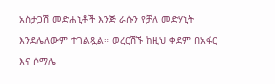አስታጋሽ መድሐኒቶች እንጅ ራሱን የቻለ መድሃኒት እንደሌለውም ተገልጿል። ወረርሽኙ ከዚህ ቀደም በአፋር እና ሶማሌ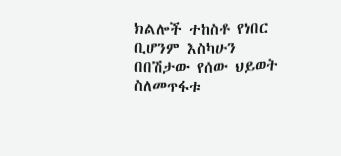ክልሎች ተከስቶ የነበር ቢሆንም እስካሁን በበሽታው የሰው ህይወት ስለመጥፋቱ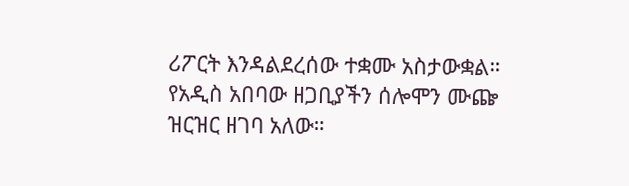ሪፖርት እንዳልደረሰው ተቋሙ አስታውቋል። የአዲስ አበባው ዘጋቢያችን ሰሎሞን ሙጬ ዝርዝር ዘገባ አለው።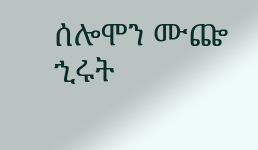ሰሎሞን ሙጬ
ኂሩት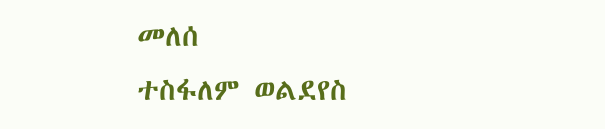መለሰ
ተስፋለም ወልደየስ